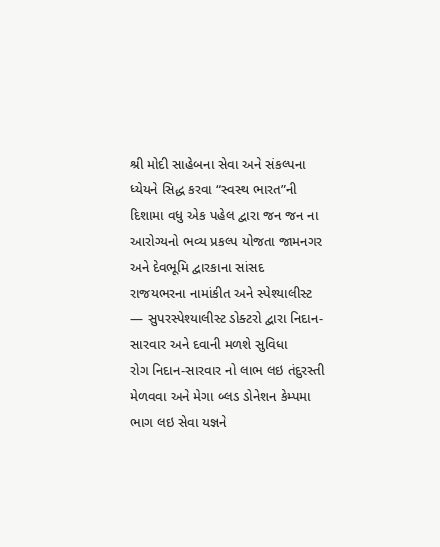શ્રી મોદી સાહેબના સેવા અને સંકલ્પના ધ્યેયને સિદ્ધ કરવા “સ્વસ્થ ભારત”ની દિશામા વધુ એક પહેલ દ્વારા જન જન ના આરોગ્યનો ભવ્ય પ્રકલ્પ યોજતા જામનગર અને દેવભૂમિ દ્વારકાના સાંસદ
રાજયભરના નામાંકીત અને સ્પેશ્યાલીસ્ટ — સુપરસ્પેશ્યાલીસ્ટ ડોક્ટરો દ્વારા નિદાન-સારવાર અને દવાની મળશે સુવિધા
રોગ નિદાન-સારવાર નો લાભ લઇ તંદુરસ્તી મેળવવા અને મેગા બ્લડ ડોનેશન કેમ્પમા ભાગ લઇ સેવા યજ્ઞને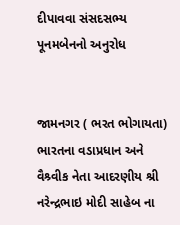દીપાવવા સંસદસભ્ય પૂનમબેનનો અનુરોધ


જામનગર ( ભરત ભોગાયતા)
ભારતના વડાપ્રધાન અને વૈશ્ર્વીક નેતા આદરણીય શ્રી નરેન્દ્રભાઇ મોદી સાહેબ ના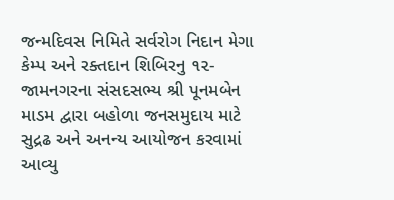જન્મદિવસ નિમિતે સર્વરોગ નિદાન મેગા કેમ્પ અને રક્તદાન શિબિરનુ ૧૨-જામનગરના સંસદસભ્ય શ્રી પૂનમબેન માડમ દ્વારા બહોળા જનસમુદાય માટે સુદ્રઢ અને અનન્ય આયોજન કરવામાં આવ્યુ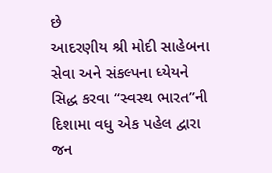છે
આદરણીય શ્રી મોદી સાહેબના સેવા અને સંકલ્પના ધ્યેયને સિદ્ધ કરવા “સ્વસ્થ ભારત”ની દિશામા વધુ એક પહેલ દ્વારા જન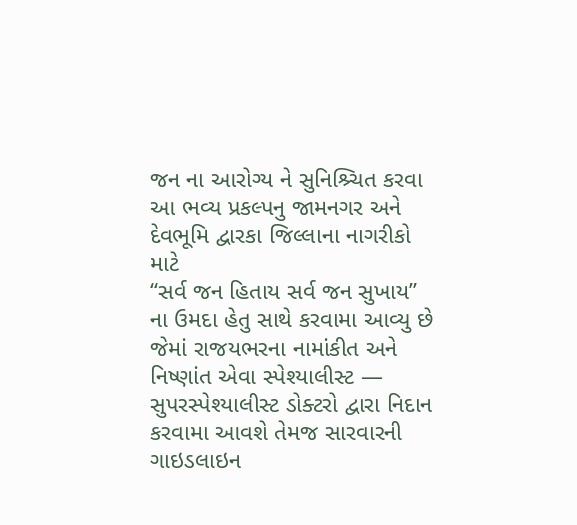જન ના આરોગ્ય ને સુનિશ્ર્ચિત કરવા આ ભવ્ય પ્રકલ્પનુ જામનગર અને દેવભૂમિ દ્વારકા જિલ્લાના નાગરીકો માટે
“સર્વ જન હિતાય સર્વ જન સુખાય” ના ઉમદા હેતુ સાથે કરવામા આવ્યુ છે જેમાં રાજયભરના નામાંકીત અને નિષ્ણાંત એવા સ્પેશ્યાલીસ્ટ — સુપરસ્પેશ્યાલીસ્ટ ડોક્ટરો દ્વારા નિદાન કરવામા આવશે તેમજ સારવારની ગાઇડલાઇન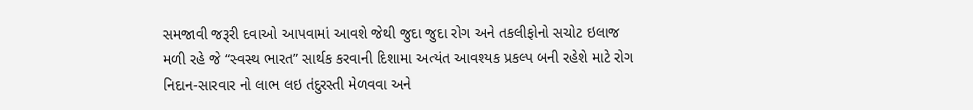સમજાવી જરૂરી દવાઓ આપવામાં આવશે જેથી જુદા જુદા રોગ અને તકલીફોનો સચોટ ઇલાજ મળી રહે જે “સ્વસ્થ ભારત” સાર્થક કરવાની દિશામા અત્યંત આવશ્યક પ્રકલ્પ બની રહેશે માટે રોગ નિદાન-સારવાર નો લાભ લઇ તંદુરસ્તી મેળવવા અને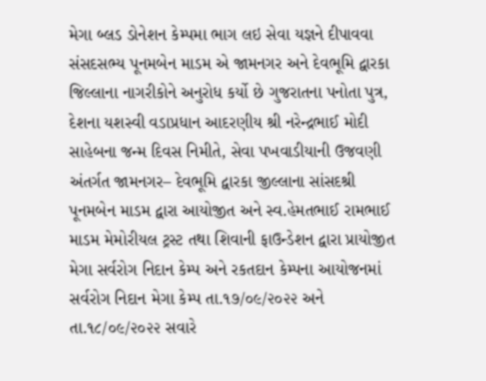મેગા બ્લડ ડોનેશન કેમ્પમા ભાગ લઇ સેવા યજ્ઞને દીપાવવા સંસદસભ્ય પૂનમબેન માડમ એ જામનગર અને દેવભૂમિ દ્વારકા જિલ્લાના નાગરીકોને અનુરોધ કર્યો છે ગુજરાતના પનોતા પુત્ર, દેશના યશસ્વી વડાપ્રધાન આદરણીય શ્રી નરેન્દ્રભાઈ મોદી સાહેબના જન્મ દિવસ નિમીતે, સેવા પખવાડીયાની ઉજવણી અંતર્ગત જામનગર– દેવભૂમિ દ્વારકા જીલ્લાના સાંસદશ્રી પૂનમબેન માડમ દ્વારા આયોજીત અને સ્વ.હેમતભાઈ રામભાઈ માડમ મેમોરીયલ ટ્રસ્ટ તથા શિવાની ફાઉન્ડેશન દ્વારા પ્રાયોજીત મેગા સર્વરોગ નિદાન કેમ્પ અને રકતદાન કેમ્પના આયોજનમાં સર્વરોગ નિદાન મેગા કેમ્પ તા.૧૭/૦૯/૨૦૨૨ અને તા.૧૮/૦૯/૨૦૨૨ સવારે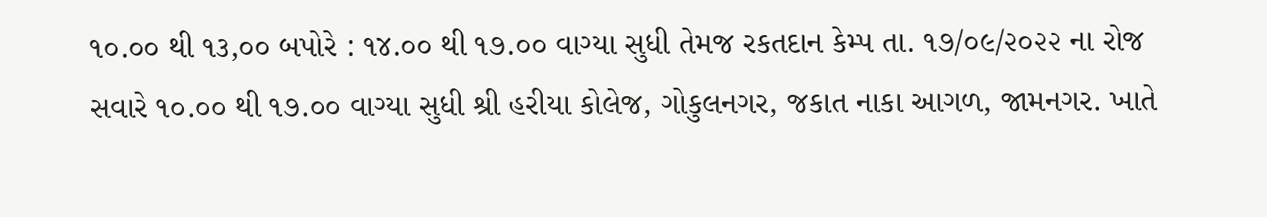૧૦.૦૦ થી ૧૩,૦૦ બપોરે : ૧૪.૦૦ થી ૧૭.૦૦ વાગ્યા સુધી તેમજ રકતદાન કેમ્પ તા. ૧૭/૦૯/૨૦૨૨ ના રોજ સવારે ૧૦.૦૦ થી ૧૭.૦૦ વાગ્યા સુધી શ્રી હરીયા કોલેજ, ગોકુલનગર, જકાત નાકા આગળ, જામનગર. ખાતે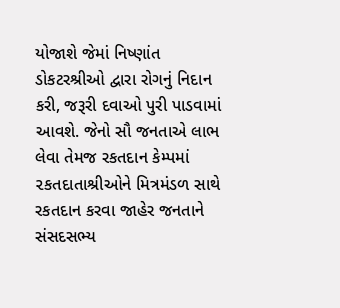યોજાશે જેમાં નિષ્ણાંત ડોકટરશ્રીઓ દ્વારા રોગનું નિદાન કરી, જરૂરી દવાઓ પુરી પાડવામાં આવશે. જેનો સૌ જનતાએ લાભ લેવા તેમજ રકતદાન કેમ્પમાં ૨કતદાતાશ્રીઓને મિત્રમંડળ સાથે રકતદાન કરવા જાહેર જનતાને સંસદસભ્ય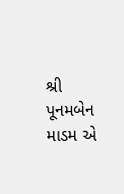શ્રી પૂનમબેન માડમ એ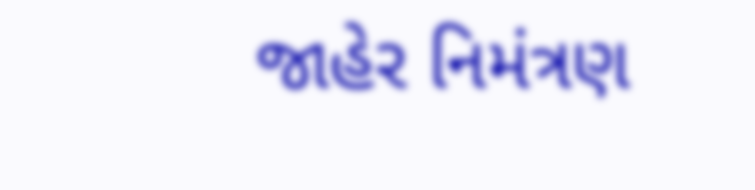જાહેર નિમંત્રણ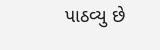પાઠવ્યુ છે